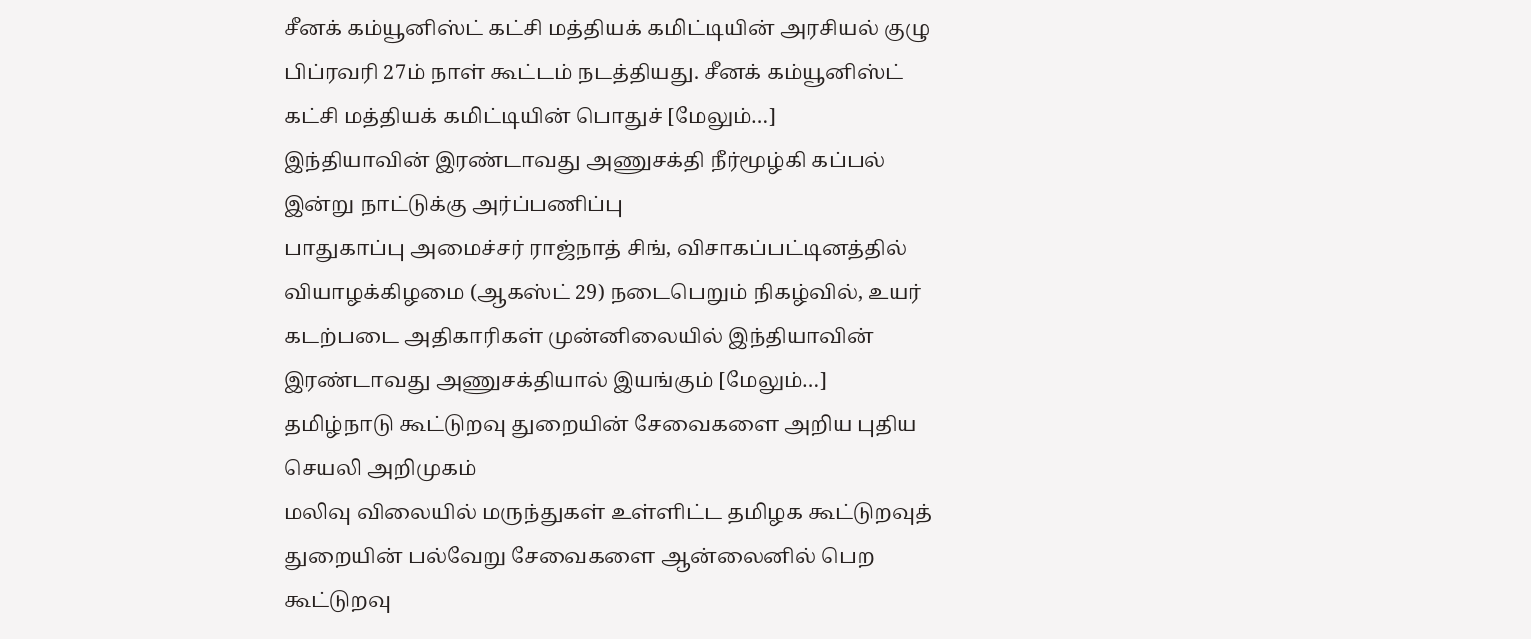சீனக் கம்யூனிஸ்ட் கட்சி மத்தியக் கமிட்டியின் அரசியல் குழு பிப்ரவரி 27ம் நாள் கூட்டம் நடத்தியது. சீனக் கம்யூனிஸ்ட் கட்சி மத்தியக் கமிட்டியின் பொதுச் [மேலும்…]
இந்தியாவின் இரண்டாவது அணுசக்தி நீர்மூழ்கி கப்பல் இன்று நாட்டுக்கு அர்ப்பணிப்பு
பாதுகாப்பு அமைச்சர் ராஜ்நாத் சிங், விசாகப்பட்டினத்தில் வியாழக்கிழமை (ஆகஸ்ட் 29) நடைபெறும் நிகழ்வில், உயர் கடற்படை அதிகாரிகள் முன்னிலையில் இந்தியாவின் இரண்டாவது அணுசக்தியால் இயங்கும் [மேலும்…]
தமிழ்நாடு கூட்டுறவு துறையின் சேவைகளை அறிய புதிய செயலி அறிமுகம்
மலிவு விலையில் மருந்துகள் உள்ளிட்ட தமிழக கூட்டுறவுத் துறையின் பல்வேறு சேவைகளை ஆன்லைனில் பெற கூட்டுறவு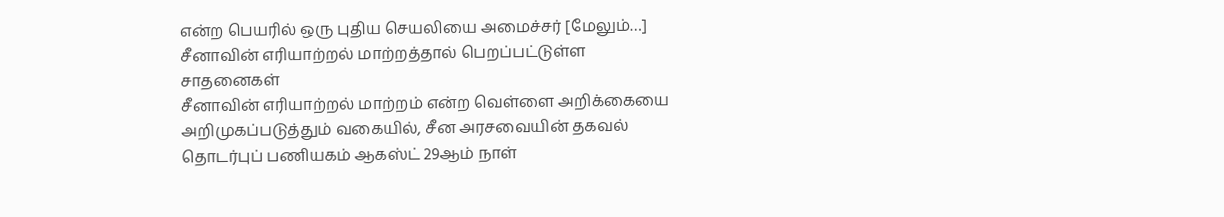என்ற பெயரில் ஒரு புதிய செயலியை அமைச்சர் [மேலும்…]
சீனாவின் எரியாற்றல் மாற்றத்தால் பெறப்பட்டுள்ள சாதனைகள்
சீனாவின் எரியாற்றல் மாற்றம் என்ற வெள்ளை அறிக்கையை அறிமுகப்படுத்தும் வகையில், சீன அரசவையின் தகவல் தொடர்புப் பணியகம் ஆகஸ்ட் 29ஆம் நாள்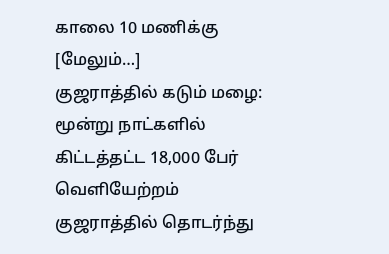காலை 10 மணிக்கு [மேலும்…]
குஜராத்தில் கடும் மழை: மூன்று நாட்களில் கிட்டத்தட்ட 18,000 பேர் வெளியேற்றம்
குஜராத்தில் தொடர்ந்து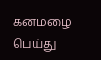கனமழை பெய்து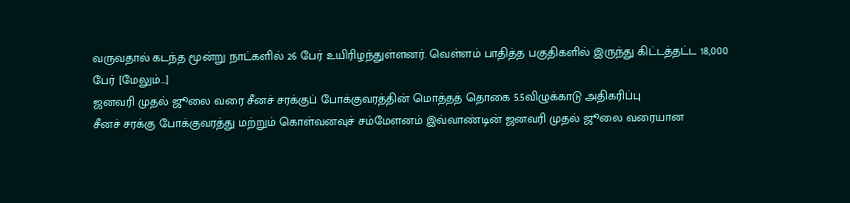வருவதால் கடந்த மூன்று நாட்களில் 26 பேர் உயிரிழந்துள்ளனர். வெள்ளம் பாதித்த பகுதிகளில் இருந்து கிட்டத்தட்ட 18,000 பேர் [மேலும்…]
ஜனவரி முதல் ஜூலை வரை சீனச் சரக்குப் போக்குவரத்தின் மொத்தத் தொகை 5.5விழுக்காடு அதிகரிப்பு
சீனச் சரக்கு போக்குவரத்து மற்றும் கொள்வனவுச் சம்மேளனம் இவ்வாண்டின் ஜனவரி முதல் ஜூலை வரையான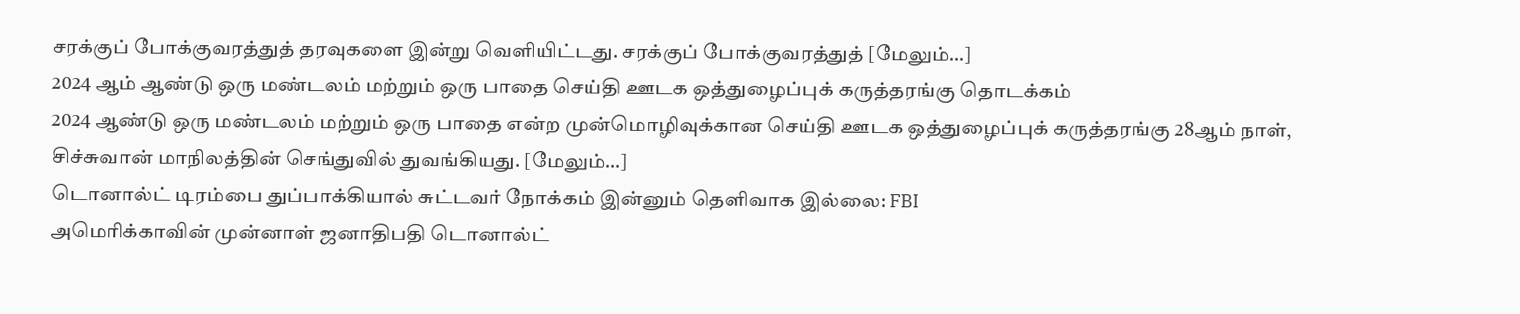சரக்குப் போக்குவரத்துத் தரவுகளை இன்று வெளியிட்டது. சரக்குப் போக்குவரத்துத் [மேலும்…]
2024 ஆம் ஆண்டு ஒரு மண்டலம் மற்றும் ஒரு பாதை செய்தி ஊடக ஒத்துழைப்புக் கருத்தரங்கு தொடக்கம்
2024 ஆண்டு ஒரு மண்டலம் மற்றும் ஒரு பாதை என்ற முன்மொழிவுக்கான செய்தி ஊடக ஒத்துழைப்புக் கருத்தரங்கு 28ஆம் நாள், சிச்சுவான் மாநிலத்தின் செங்துவில் துவங்கியது. [மேலும்…]
டொனால்ட் டிரம்பை துப்பாக்கியால் சுட்டவர் நோக்கம் இன்னும் தெளிவாக இல்லை: FBI
அமெரிக்காவின் முன்னாள் ஜனாதிபதி டொனால்ட்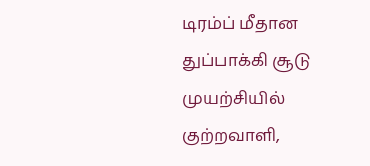டிரம்ப் மீதான துப்பாக்கி சூடு முயற்சியில் குற்றவாளி,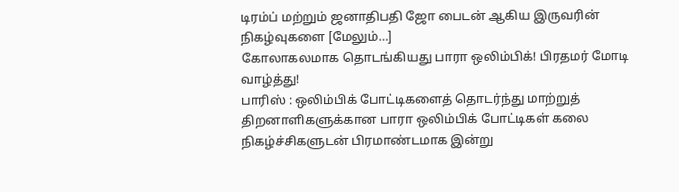டிரம்ப் மற்றும் ஜனாதிபதி ஜோ பைடன் ஆகிய இருவரின் நிகழ்வுகளை [மேலும்…]
கோலாகலமாக தொடங்கியது பாரா ஒலிம்பிக்! பிரதமர் மோடி வாழ்த்து!
பாரிஸ் : ஒலிம்பிக் போட்டிகளைத் தொடர்ந்து மாற்றுத் திறனாளிகளுக்கான பாரா ஒலிம்பிக் போட்டிகள் கலை நிகழ்ச்சிகளுடன் பிரமாண்டமாக இன்று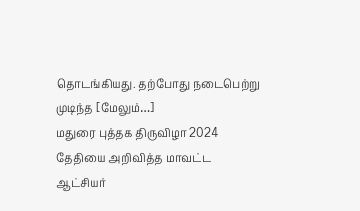தொடங்கியது. தற்போது நடைபெற்று முடிந்த [மேலும்…]
மதுரை புத்தக திருவிழா 2024 தேதியை அறிவித்த மாவட்ட ஆட்சியர்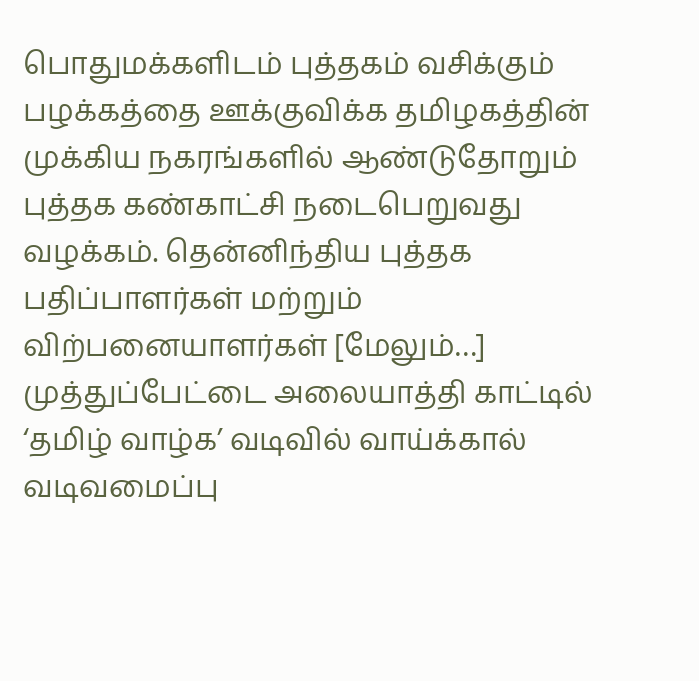பொதுமக்களிடம் புத்தகம் வசிக்கும் பழக்கத்தை ஊக்குவிக்க தமிழகத்தின் முக்கிய நகரங்களில் ஆண்டுதோறும் புத்தக கண்காட்சி நடைபெறுவது வழக்கம். தென்னிந்திய புத்தக பதிப்பாளர்கள் மற்றும் விற்பனையாளர்கள் [மேலும்…]
முத்துப்பேட்டை அலையாத்தி காட்டில் ‘தமிழ் வாழ்க’ வடிவில் வாய்க்கால் வடிவமைப்பு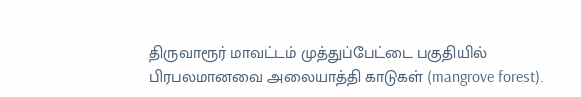திருவாரூர் மாவட்டம் முத்துப்பேட்டை பகுதியில் பிரபலமானவை அலையாத்தி காடுகள் (mangrove forest).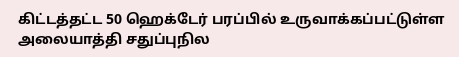கிட்டத்தட்ட 50 ஹெக்டேர் பரப்பில் உருவாக்கப்பட்டுள்ள அலையாத்தி சதுப்புநில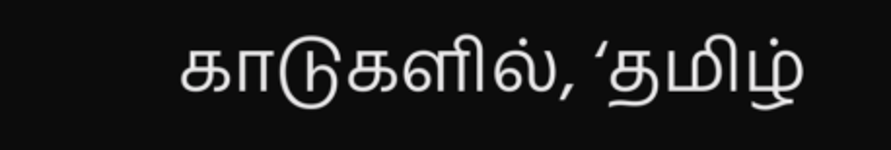காடுகளில், ‘தமிழ்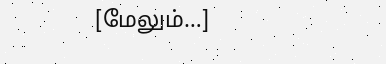[மேலும்…]